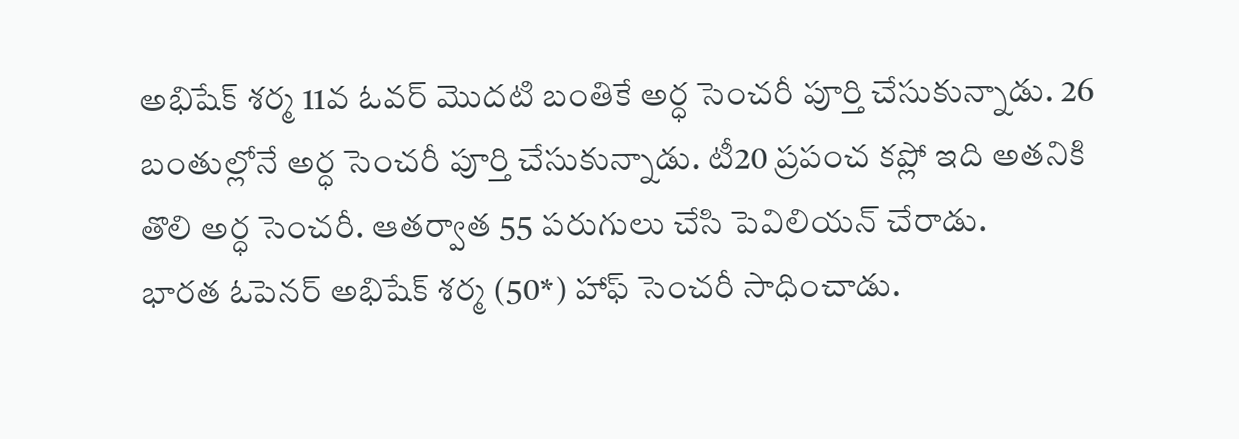అభిషేక్ శర్మ 11వ ఓవర్ మొదటి బంతికే అర్ధ సెంచరీ పూర్తి చేసుకున్నాడు. 26 బంతుల్లోనే అర్ధ సెంచరీ పూర్తి చేసుకున్నాడు. టీ20 ప్రపంచ కప్లో ఇది అతనికి తొలి అర్ధ సెంచరీ. ఆతర్వాత 55 పరుగులు చేసి పెవిలియన్ చేరాడు.
భారత ఓపెనర్ అభిషేక్ శర్మ (50*) హాఫ్ సెంచరీ సాధించాడు.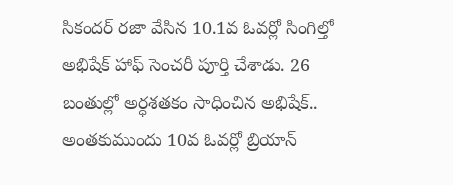సికందర్ రజా వేసిన 10.1వ ఓవర్లో సింగిల్తో అభిషేక్ హాఫ్ సెంచరీ పూర్తి చేశాడు. 26 బంతుల్లో అర్ధశతకం సాధించిన అభిషేక్.. అంతకుముందు 10వ ఓవర్లో బ్రియాన్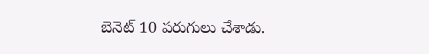బెనెట్ 10 పరుగులు చేశాడు.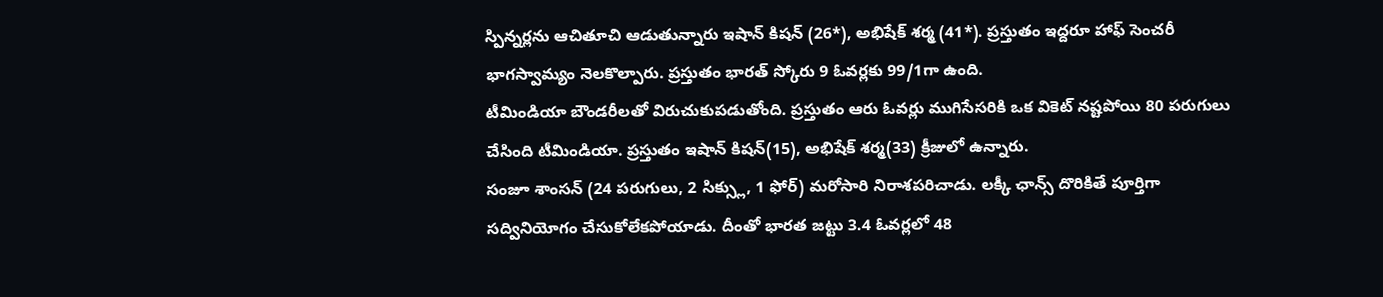స్పిన్నర్లను ఆచితూచి ఆడుతున్నారు ఇషాన్ కిషన్ (26*), అభిషేక్ శర్మ (41*). ప్రస్తుతం ఇద్దరూ హాఫ్ సెంచరీ భాగస్వామ్యం నెలకొల్పారు. ప్రస్తుతం భారత్ స్కోరు 9 ఓవర్లకు 99/1గా ఉంది.
టీమిండియా బౌండరీలతో విరుచుకుపడుతోంది. ప్రస్తుతం ఆరు ఓవర్లు ముగిసేసరికి ఒక వికెట్ నష్టపోయి 80 పరుగులు చేసింది టీమిండియా. ప్రస్తుతం ఇషాన్ కిషన్(15), అభిషేక్ శర్మ(33) క్రీజులో ఉన్నారు.
సంజూ శాంసన్ (24 పరుగులు, 2 సిక్స్లు, 1 ఫోర్) మరోసారి నిరాశపరిచాడు. లక్కీ ఛాన్స్ దొరికితే పూర్తిగా సద్వినియోగం చేసుకోలేకపోయాడు. దీంతో భారత జట్టు 3.4 ఓవర్లలో 48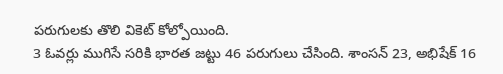పరుగులకు తొలి వికెట్ కోల్పోయింది.
3 ఓవర్లు ముగిసే సరికి భారత జట్టు 46 పరుగులు చేసింది. శాంసన్ 23, అభిషేక్ 16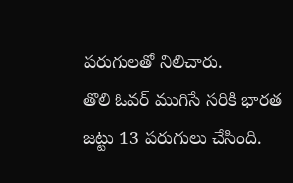పరుగులతో నిలిచారు.
తొలి ఓవర్ ముగిసే సరికి భారత జట్టు 13 పరుగులు చేసింది.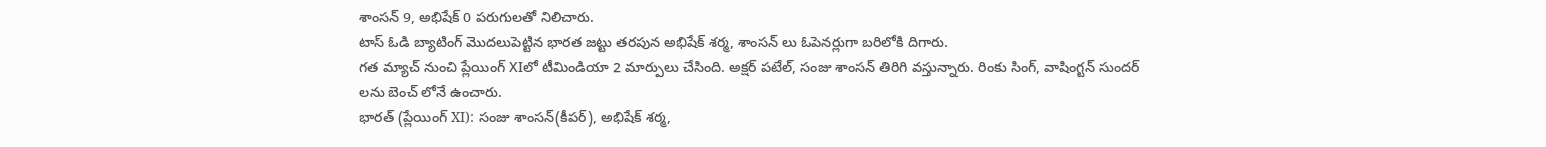శాంసన్ 9, అభిషేక్ 0 పరుగులతో నిలిచారు.
టాస్ ఓడి బ్యాటింగ్ మొదలుపెట్టిన భారత జట్టు తరపున అభిషేక్ శర్మ, శాంసన్ లు ఓపెనర్లుగా బరిలోకి దిగారు.
గత మ్యాచ్ నుంచి ప్లేయింగ్ XIలో టీమిండియా 2 మార్పులు చేసింది. అక్షర్ పటేల్, సంజు శాంసన్ తిరిగి వస్తున్నారు. రింకు సింగ్, వాషింగ్టన్ సుందర్ లను బెంచ్ లోనే ఉంచారు.
భారత్ (ప్లేయింగ్ XI): సంజు శాంసన్(కీపర్), అభిషేక్ శర్మ,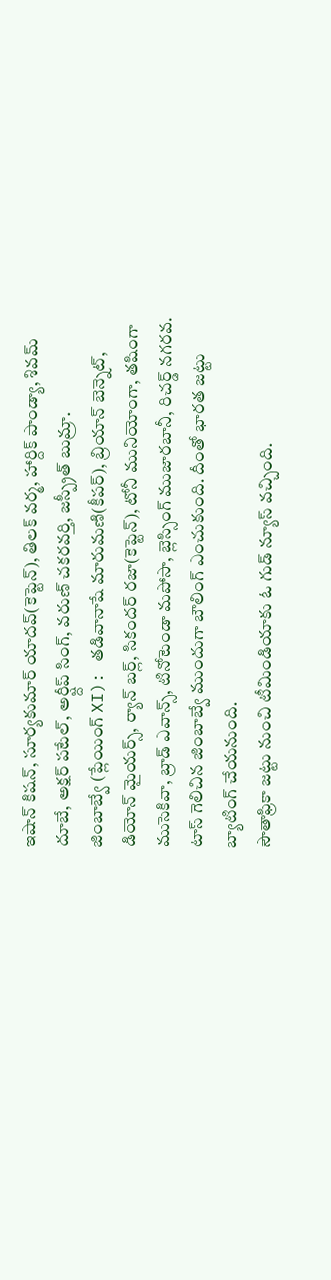ఇషాన్ కిషన్, సూర్యకుమార్ యాదవ్(కెప్టెన్), తిలక్ వర్మ, హార్దిక్ పాండ్యా, శివమ్ దూబే, అక్షర్ పటేల్, అర్ష్దీప్ సింగ్, వరుణ్ చకరవర్తి, జస్ప్రీత్ బుమ్రా.
జింబాబ్వే (ప్లేయింగ్ XI): తడివానాషే మారుమణి(కీపర్), బ్రియాన్ బెన్నెట్, డియోన్ మైయర్స్, ర్యాన్ బర్ల్, సికందర్ రజా(కెప్టెన్), టోనీ మునియోంగా, తషింగా ముసెకివా, బ్రాడ్ ఎవాన్స్, టినోటెండా మపోసా, బ్లెస్సింగ్ ముజారబానీ, రిచర్డ్ నగరవ.
టాస్ గెలిచిన జింబాబ్వే ముందుగా బౌలింగ్ ఎంచుకుంది. దీంతో భారత జట్టు బ్యాటింగ్ చేయనుంది.
సౌతాఫ్రికా జట్టు నుంచి టీమిండియాకు ఓ గుడ్ న్యూస్ వచ్చింది.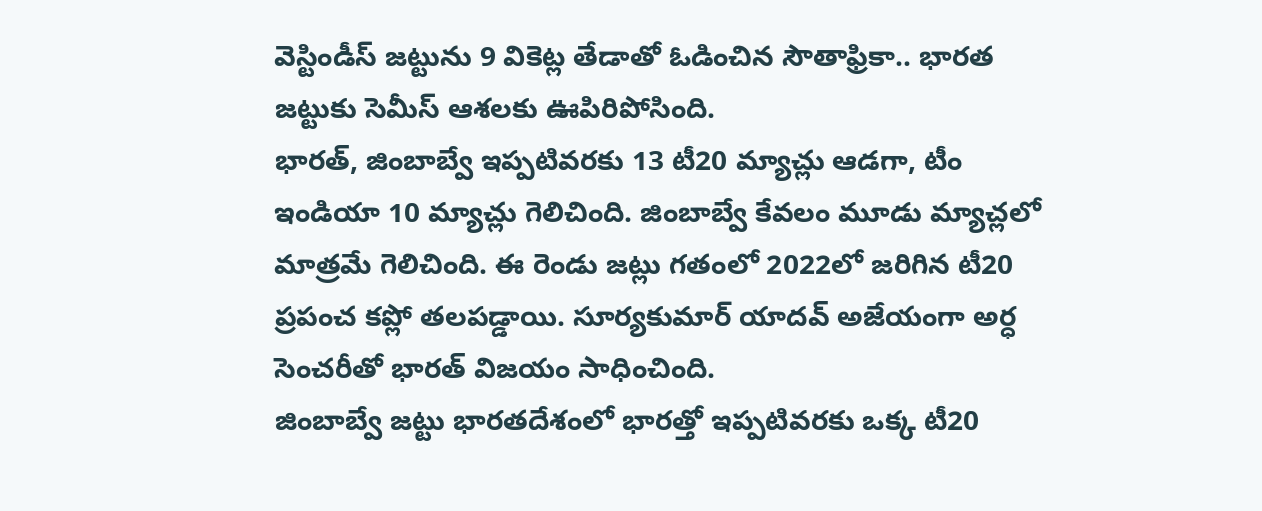వెస్టిండీస్ జట్టును 9 వికెట్ల తేడాతో ఓడించిన సౌతాఫ్రికా.. భారత జట్టుకు సెమీస్ ఆశలకు ఊపిరిపోసింది.
భారత్, జింబాబ్వే ఇప్పటివరకు 13 టీ20 మ్యాచ్లు ఆడగా, టీం ఇండియా 10 మ్యాచ్లు గెలిచింది. జింబాబ్వే కేవలం మూడు మ్యాచ్లలో మాత్రమే గెలిచింది. ఈ రెండు జట్లు గతంలో 2022లో జరిగిన టీ20 ప్రపంచ కప్లో తలపడ్డాయి. సూర్యకుమార్ యాదవ్ అజేయంగా అర్ధ సెంచరీతో భారత్ విజయం సాధించింది.
జింబాబ్వే జట్టు భారతదేశంలో భారత్తో ఇప్పటివరకు ఒక్క టీ20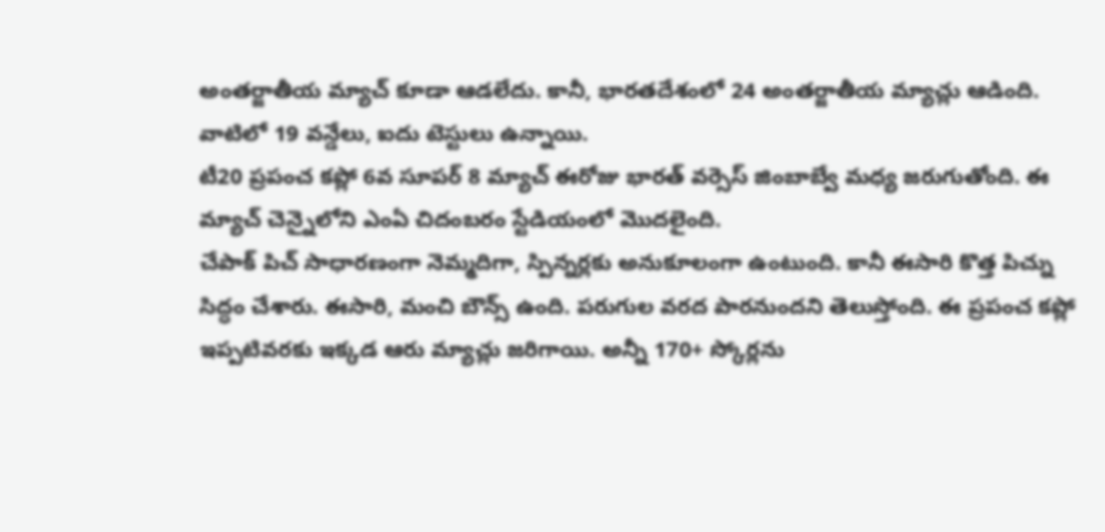అంతర్జాతీయ మ్యాచ్ కూడా ఆడలేదు. కానీ, భారతదేశంలో 24 అంతర్జాతీయ మ్యాచ్లు ఆడింది. వాటిలో 19 వన్డేలు, ఐదు టెస్టులు ఉన్నాయి.
టీ20 ప్రపంచ కప్లో 6వ సూపర్ 8 మ్యాచ్ ఈరోజు భారత్ వర్సెస్ జింబాబ్వే మధ్య జరుగుతోంది. ఈ మ్యాచ్ చెన్నైలోని ఎంఏ చిదంబరం స్టేడియంలో మొదలైంది.
చేపాక్ పిచ్ సాధారణంగా నెమ్మదిగా, స్పిన్నర్లకు అనుకూలంగా ఉంటుంది. కానీ ఈసారి కొత్త పిచ్ను సిద్ధం చేశారు. ఈసారి, మంచి బౌన్స్ ఉంది. పరుగుల వరద పారనుందని తెలుస్తోంది. ఈ ప్రపంచ కప్లో ఇప్పటివరకు ఇక్కడ ఆరు మ్యాచ్లు జరిగాయి. అన్నీ 170+ స్కోర్లను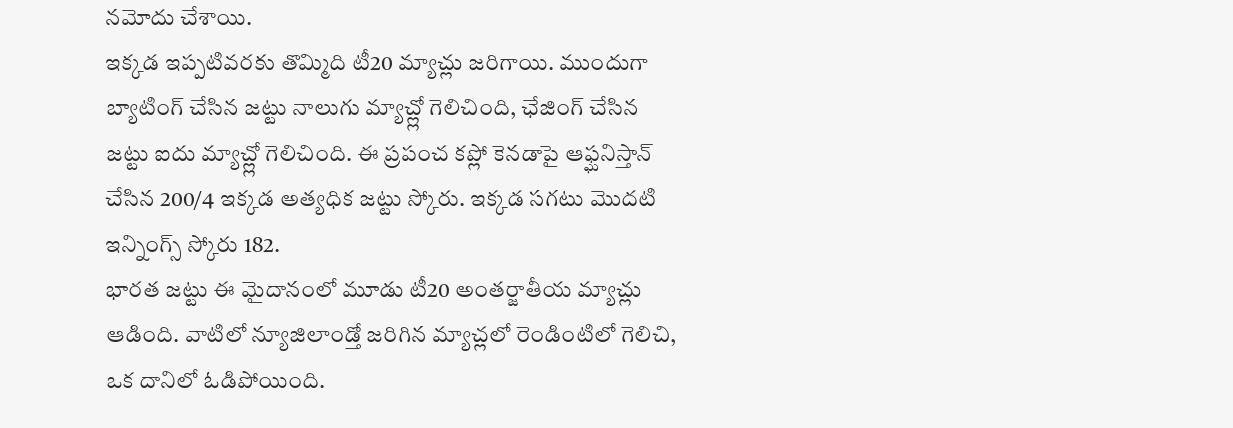నమోదు చేశాయి.
ఇక్కడ ఇప్పటివరకు తొమ్మిది టీ20 మ్యాచ్లు జరిగాయి. ముందుగా బ్యాటింగ్ చేసిన జట్టు నాలుగు మ్యాచ్ల్లో గెలిచింది, ఛేజింగ్ చేసిన జట్టు ఐదు మ్యాచ్ల్లో గెలిచింది. ఈ ప్రపంచ కప్లో కెనడాపై ఆఫ్ఘనిస్తాన్ చేసిన 200/4 ఇక్కడ అత్యధిక జట్టు స్కోరు. ఇక్కడ సగటు మొదటి ఇన్నింగ్స్ స్కోరు 182.
భారత జట్టు ఈ మైదానంలో మూడు టీ20 అంతర్జాతీయ మ్యాచ్లు ఆడింది. వాటిలో న్యూజిలాండ్తో జరిగిన మ్యాచ్లలో రెండింటిలో గెలిచి, ఒక దానిలో ఓడిపోయింది.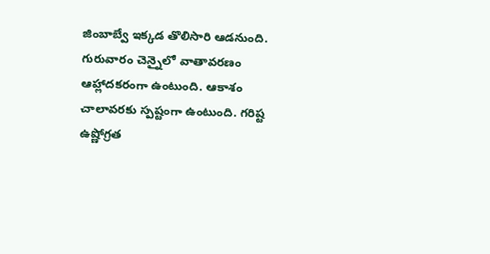జింబాబ్వే ఇక్కడ తొలిసారి ఆడనుంది.
గురువారం చెన్నైలో వాతావరణం ఆహ్లాదకరంగా ఉంటుంది. ఆకాశం చాలావరకు స్పష్టంగా ఉంటుంది. గరిష్ట ఉష్ణోగ్రత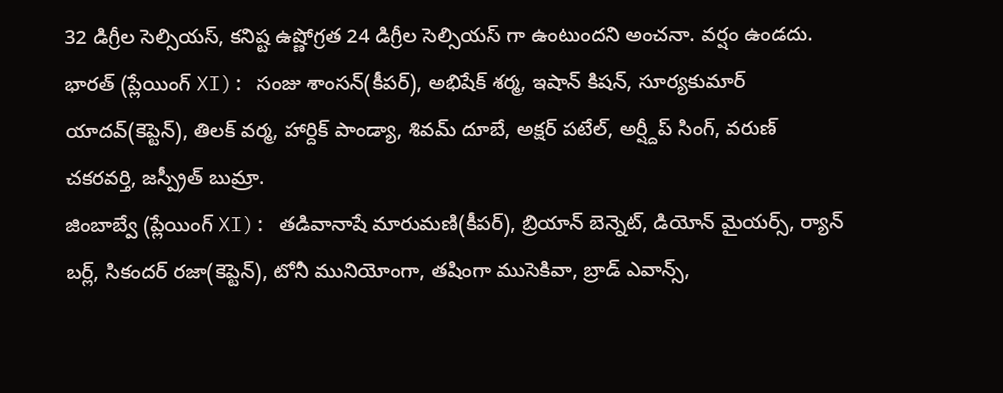32 డిగ్రీల సెల్సియస్, కనిష్ట ఉష్ణోగ్రత 24 డిగ్రీల సెల్సియస్ గా ఉంటుందని అంచనా. వర్షం ఉండదు.
భారత్ (ప్లేయింగ్ XI): సంజు శాంసన్(కీపర్), అభిషేక్ శర్మ, ఇషాన్ కిషన్, సూర్యకుమార్ యాదవ్(కెప్టెన్), తిలక్ వర్మ, హార్దిక్ పాండ్యా, శివమ్ దూబే, అక్షర్ పటేల్, అర్ష్దీప్ సింగ్, వరుణ్ చకరవర్తి, జస్ప్రీత్ బుమ్రా.
జింబాబ్వే (ప్లేయింగ్ XI): తడివానాషే మారుమణి(కీపర్), బ్రియాన్ బెన్నెట్, డియోన్ మైయర్స్, ర్యాన్ బర్ల్, సికందర్ రజా(కెప్టెన్), టోనీ మునియోంగా, తషింగా ముసెకివా, బ్రాడ్ ఎవాన్స్,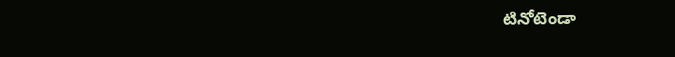టినోటెండా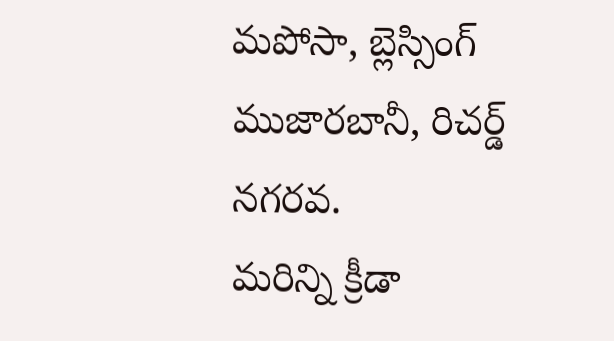మపోసా, బ్లెస్సింగ్ ముజారబానీ, రిచర్డ్ నగరవ.
మరిన్ని క్రీడా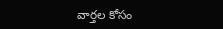వార్తల కోసం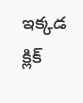ఇక్కడ క్లిక్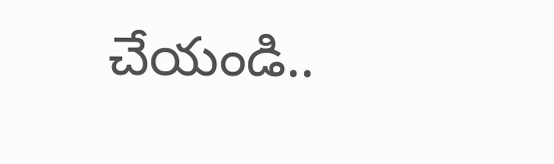చేయండి..